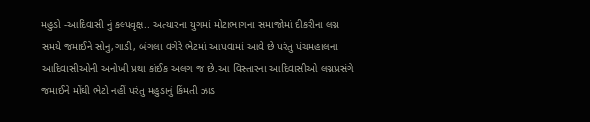મહુડો -આદિવાસી નું કલ્પવૃક્ષ.. અત્યારના યુગમાં મોટાભાગના સમાજોમાં દીકરીના લગ્ન સમયે જમાઈને સોનુ,ગાડી, બંગલા વગેરે ભેટમાં આપવામાં આવે છે પરંતુ પંચમહાલના આદિવાસીઓની અનોખી પ્રથા કાંઈક અલગ જ છે.આ વિસ્તારના આદિવાસીઓ લગ્નપ્રસંગે જમાઈને મોંઘી ભેટો નહીં પરંતુ મહુડાનું કિંમતી ઝાડ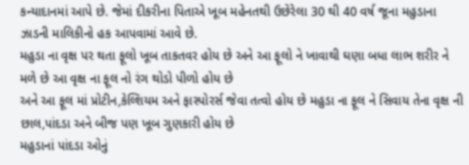કન્યાદાનમાં આપે છે. જેમાં દીકરીના પિતાએ ખૂબ મહેનતથી ઉછેરેલા 30 થી 40 વર્ષ જૂના મહુડાના ઝાડની માલિકીનો હક આપવામાં આવે છે.
મહુડા ના વૃક્ષ પર થતા ફૂલો ખૂબ તાકતવર હોય છે અને આ ફૂલો ને ખાવાથી ઘણા બધા લાભ શરીર ને મળે છે આ વૃક્ષ ના ફૂલ નો રંગ થોડો પીળો હોય છે
અને આ ફૂલ માં પ્રોટીન,કેલ્શિયમ અને ફાસ્પોરર્સ જેવા તત્વો હોય છે મહુડા ના ફૂલ ને સિવાય તેના વૃક્ષ ની છાલ,પાંદડા અને બીજ પણ ખૂબ ગુણકારી હોય છે
મહુડાનાં પાંદડા ઓનું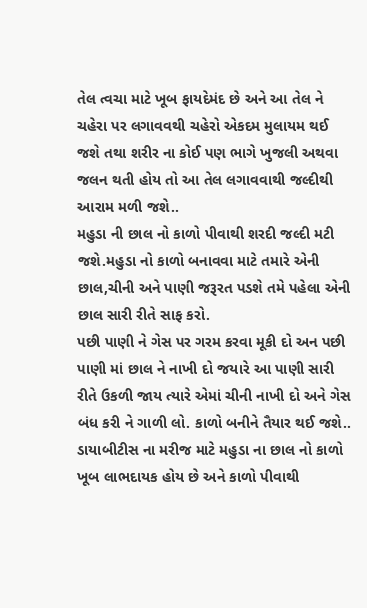તેલ ત્વચા માટે ખૂબ ફાયદેમંદ છે અને આ તેલ ને ચહેરા પર લગાવવથી ચહેરો એકદમ મુલાયમ થઈ જશે તથા શરીર ના કોઈ પણ ભાગે ખુજલી અથવા જલન થતી હોય તો આ તેલ લગાવવાથી જલ્દીથી આરામ મળી જશે..
મહુડા ની છાલ નો કાળો પીવાથી શરદી જલ્દી મટી જશે.મહુડા નો કાળો બનાવવા માટે તમારે એની છાલ,ચીની અને પાણી જરૂરત પડશે તમે પહેલા એની છાલ સારી રીતે સાફ કરો.
પછી પાણી ને ગેસ પર ગરમ કરવા મૂકી દો અન પછી પાણી માં છાલ ને નાખી દો જયારે આ પાણી સારી રીતે ઉકળી જાય ત્યારે એમાં ચીની નાખી દો અને ગેસ બંધ કરી ને ગાળી લો. કાળો બનીને તૈયાર થઈ જશે..
ડાયાબીટીસ ના મરીજ માટે મહુડા ના છાલ નો કાળો ખૂબ લાભદાયક હોય છે અને કાળો પીવાથી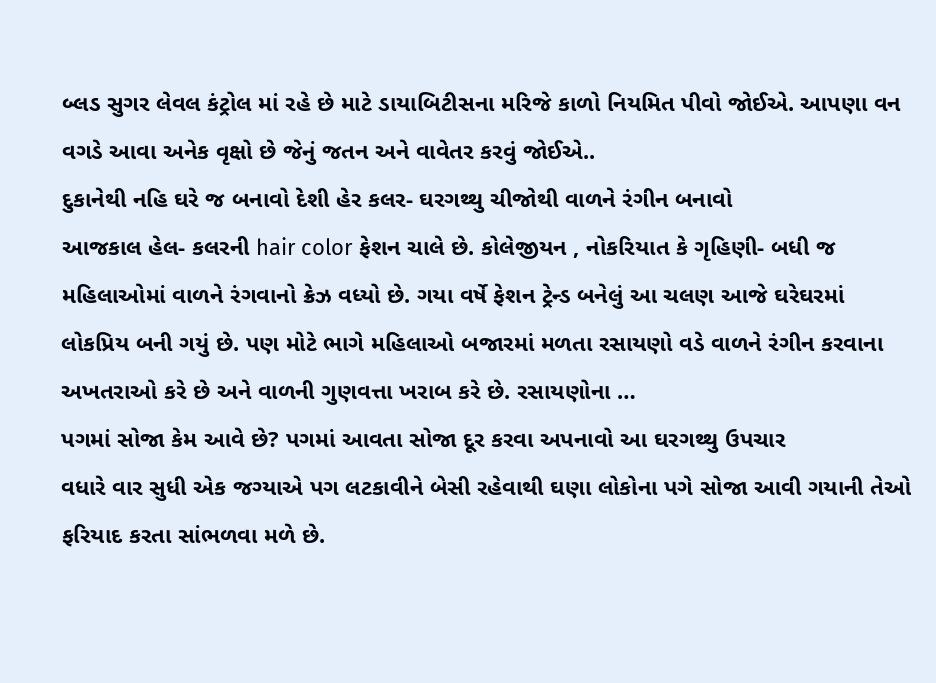બ્લડ સુગર લેવલ કંટ્રોલ માં રહે છે માટે ડાયાબિટીસના મરિજે કાળો નિયમિત પીવો જોઈએ. આપણા વન વગડે આવા અનેક વૃક્ષો છે જેનું જતન અને વાવેતર કરવું જોઈએ..
દુકાનેથી નહિ ઘરે જ બનાવો દેશી હેર કલર- ઘરગથ્થુ ચીજોથી વાળને રંગીન બનાવો
આજકાલ હેલ- કલરની hair color ફેશન ચાલે છે. કોલેજીયન , નોકરિયાત કે ગૃહિણી- બધી જ મહિલાઓમાં વાળને રંગવાનો ક્રેઝ વધ્યો છે. ગયા વર્ષે ફેશન ટ્રેન્ડ બનેલું આ ચલણ આજે ઘરેઘરમાં લોકપ્રિય બની ગયું છે. પણ મોટે ભાગે મહિલાઓ બજારમાં મળતા રસાયણો વડે વાળને રંગીન કરવાના અખતરાઓ કરે છે અને વાળની ગુણવત્તા ખરાબ કરે છે. રસાયણોના …
પગમાં સોજા કેમ આવે છે? પગમાં આવતા સોજા દૂર કરવા અપનાવો આ ઘરગથ્થુ ઉપચાર
વધારે વાર સુધી એક જગ્યાએ પગ લટકાવીને બેસી રહેવાથી ઘણા લોકોના પગે સોજા આવી ગયાની તેઓ ફરિયાદ કરતા સાંભળવા મળે છે.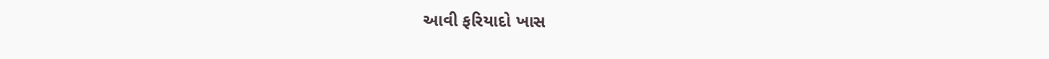આવી ફરિયાદો ખાસ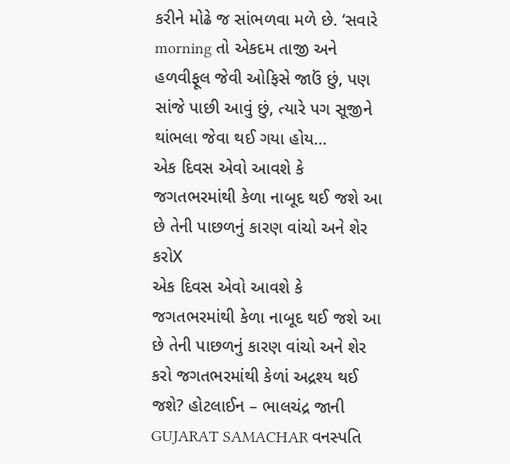કરીને મોઢે જ સાંભળવા મળે છે. ‘સવારે morning તો એકદમ તાજી અને હળવીફૂલ જેવી ઓફિસે જાઉં છું, પણ સાંજે પાછી આવું છું, ત્યારે પગ સૂજીને થાંભલા જેવા થઈ ગયા હોય…
એક દિવસ એવો આવશે કે જગતભરમાંથી કેળા નાબૂદ થઈ જશે આ છે તેની પાછળનું કારણ વાંચો અને શેર કરોX
એક દિવસ એવો આવશે કે જગતભરમાંથી કેળા નાબૂદ થઈ જશે આ છે તેની પાછળનું કારણ વાંચો અને શેર કરો જગતભરમાંથી કેળાં અદ્રશ્ય થઈ જશે? હોટલાઈન – ભાલચંદ્ર જાની GUJARAT SAMACHAR વનસ્પતિ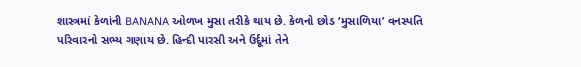શાસ્ત્રમાં કેળાંની BANANA ઓળખ મુસા તરીકે થાય છે. કેળનો છોડ ‘મુસાળિયા’ વનસ્પતિ પરિવારનો સભ્ય ગણાય છે. હિન્દી પારસી અને ઉર્દૂમાં તેને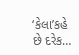‘કેલા’કહે છે દરેક…